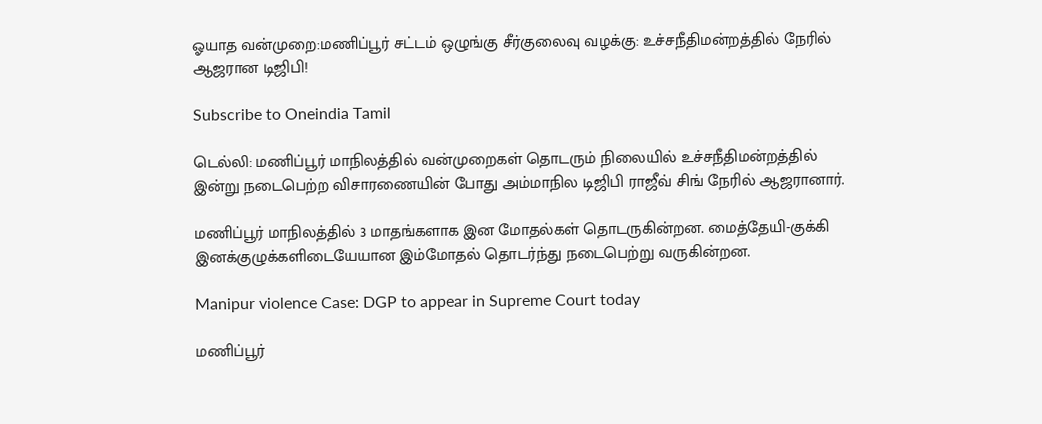ஓயாத வன்முறை:மணிப்பூர் சட்டம் ஒழுங்கு சீர்குலைவு வழக்கு: உச்சநீதிமன்றத்தில் நேரில் ஆஜரான டிஜிபி!

Subscribe to Oneindia Tamil

டெல்லி: மணிப்பூர் மாநிலத்தில் வன்முறைகள் தொடரும் நிலையில் உச்சநீதிமன்றத்தில் இன்று நடைபெற்ற விசாரணையின் போது அம்மாநில டிஜிபி ராஜீவ் சிங் நேரில் ஆஜரானார்.

மணிப்பூர் மாநிலத்தில் 3 மாதங்களாக இன மோதல்கள் தொடருகின்றன. மைத்தேயி-குக்கி இனக்குழுக்களிடையேயான இம்மோதல் தொடர்ந்து நடைபெற்று வருகின்றன.

Manipur violence Case: DGP to appear in Supreme Court today

மணிப்பூர்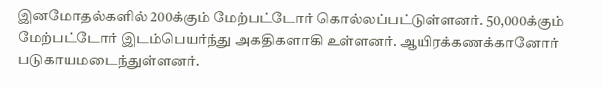இனமோதல்களில் 200க்கும் மேற்பட்டோர் கொல்லப்பட்டுள்ளனர். 50,000க்கும் மேற்பட்டோர் இடம்பெயர்ந்து அகதிகளாகி உள்ளனர். ஆயிரக்கணக்கானோர் படுகாயமடைந்துள்ளனர்.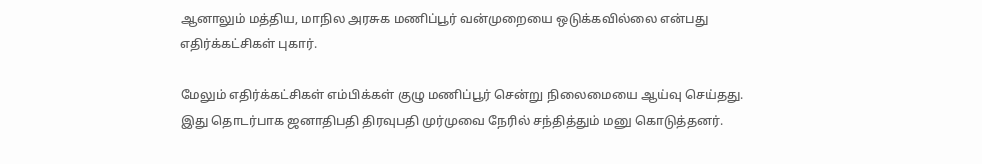ஆனாலும் மத்திய, மாநில அரசுக மணிப்பூர் வன்முறையை ஒடுக்கவில்லை என்பது எதிர்க்கட்சிகள் புகார்.

மேலும் எதிர்க்கட்சிகள் எம்பிக்கள் குழு மணிப்பூர் சென்று நிலைமையை ஆய்வு செய்தது. இது தொடர்பாக ஜனாதிபதி திரவுபதி முர்முவை நேரில் சந்தித்தும் மனு கொடுத்தனர்.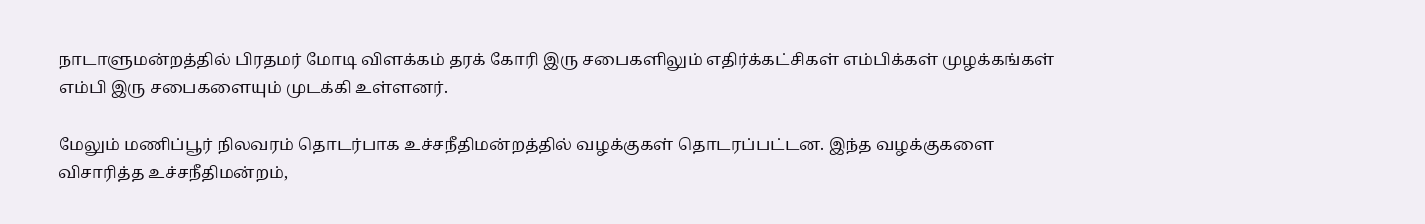நாடாளுமன்றத்தில் பிரதமர் மோடி விளக்கம் தரக் கோரி இரு சபைகளிலும் எதிர்க்கட்சிகள் எம்பிக்கள் முழக்கங்கள் எம்பி இரு சபைகளையும் முடக்கி உள்ளனர்.

மேலும் மணிப்பூர் நிலவரம் தொடர்பாக உச்சநீதிமன்றத்தில் வழக்குகள் தொடரப்பட்டன. இந்த வழக்குகளை விசாரித்த உச்சநீதிமன்றம்,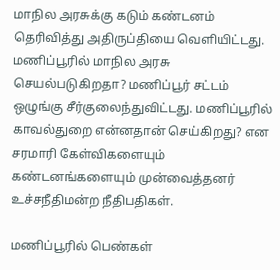மாநில அரசுக்கு கடும் கண்டனம் தெரிவித்து அதிருப்தியை வெளியிட்டது. மணிப்பூரில் மாநில அரசு செயல்படுகிறதா? மணிப்பூர் சட்டம் ஒழுங்கு சீர்குலைந்துவிட்டது. மணிப்பூரில் காவல்துறை என்னதான் செய்கிறது? என சரமாரி கேள்விகளையும் கண்டனங்களையும் முன்வைத்தனர் உச்சநீதிமன்ற நீதிபதிகள்.

மணிப்பூரில் பெண்கள்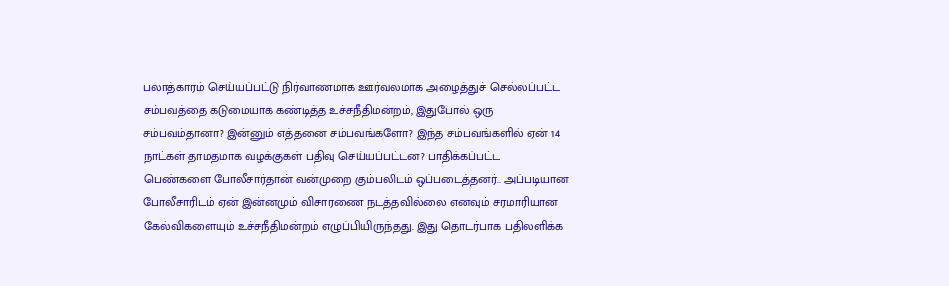பலாத்காரம் செய்யப்பட்டு நிர்வாணமாக ஊர்வலமாக அழைத்துச் செல்லப்பட்ட சம்பவத்தை கடுமையாக கண்டித்த உச்சநீதிமன்றம், இதுபோல் ஒரு சம்பவம்தானா? இன்னும் எத்தனை சம்பவங்களோ? இந்த சம்பவங்களில் ஏன் 14 நாட்கள் தாமதமாக வழக்குகள் பதிவு செய்யப்பட்டன? பாதிக்கப்பட்ட பெண்களை போலீசார்தான் வன்முறை கும்பலிடம் ஒப்படைத்தனர்.. அப்படியான போலீசாரிடம் ஏன் இன்னமும் விசாரணை நடத்தவில்லை எனவும் சரமாரியான கேல்விகளையும் உச்சநீதிமன்றம் எழுப்பியிருந்தது. இது தொடர்பாக பதிலளிக்க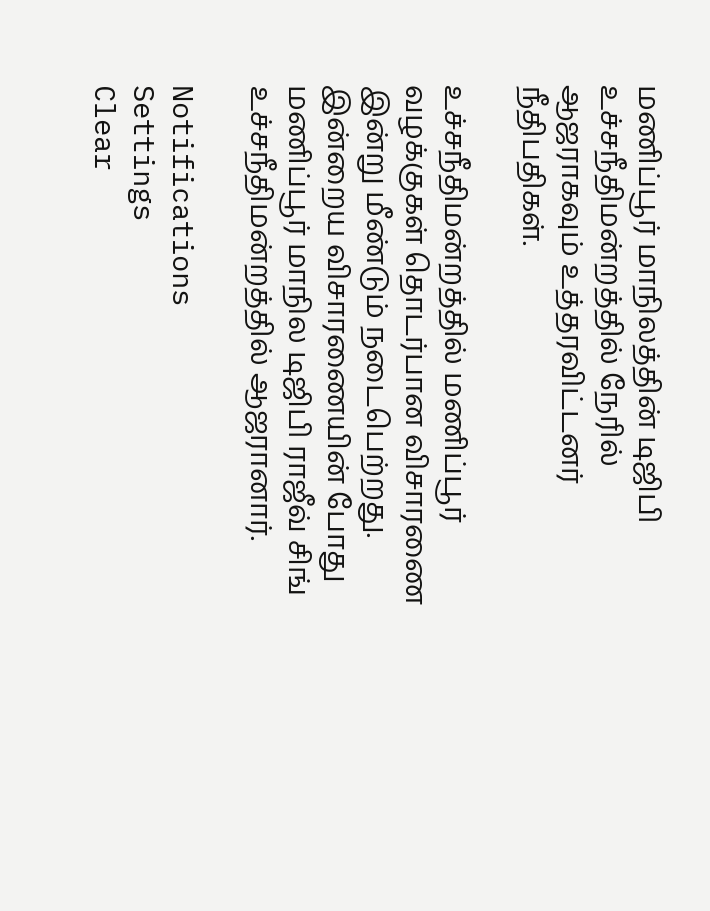மணிப்பூர் மாநிலத்தின் டிஜிபி உச்சநீதிமன்றத்தில் நேரில் ஆஜராகவும் உத்தரவிட்டனர் நீதிபதிகள்.

உச்சநீதிமன்றத்தில் மணிப்பூர் வழக்குகள் தொடர்பான விசாரணை இன்று மீண்டும் நடைபெற்றது. இன்றைய விசாரணையின் போது மணிப்பூர் மாநில டிஜிபி ராஜீவ் சிங் உச்சநீதிமன்றத்தில் ஆஜரானார்.

Notifications
Settings
Clear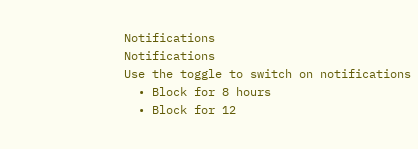Notifications
Notifications
Use the toggle to switch on notifications
  • Block for 8 hours
  • Block for 12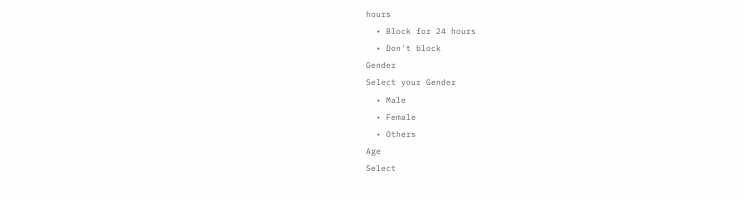hours
  • Block for 24 hours
  • Don't block
Gender
Select your Gender
  • Male
  • Female
  • Others
Age
Select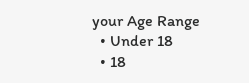your Age Range
  • Under 18
  • 18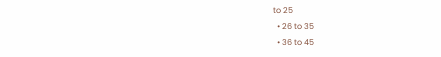to 25
  • 26 to 35
  • 36 to 45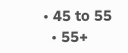• 45 to 55
  • 55+